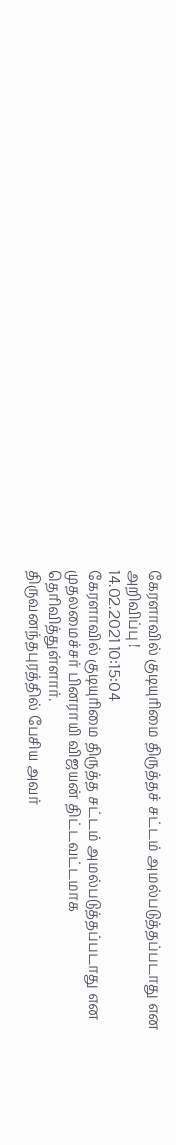கேரளாவில் குடியுரிமை திருத்தச் சட்டம் அமல்படுத்தப்படாது என அறிவிப்பு !
14.02.2021 10:15:04
கேரளாவில் குடியுரிமை திருத்த சட்டம் அமல்படுத்தப்படாது என முதலமைச்சர் பினராயி விஜயன் திட்டவட்டமாக தெரிவித்துள்ளார்.
திருவனந்தபுரத்தில் பேசிய அவர்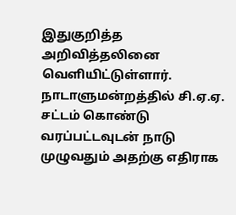இதுகுறித்த அறிவித்தலினை வெளியிட்டுள்ளார்.
நாடாளுமன்றத்தில் சி.ஏ.ஏ. சட்டம் கொண்டு வரப்பட்டவுடன் நாடு முழுவதும் அதற்கு எதிராக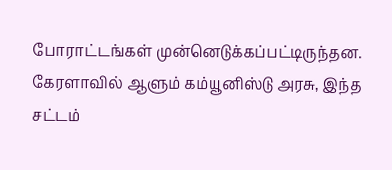போராட்டங்கள் முன்னெடுக்கப்பட்டிருந்தன.
கேரளாவில் ஆளும் கம்யூனிஸ்டு அரசு, இந்த சட்டம்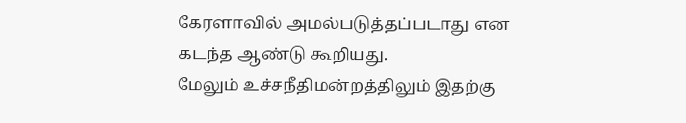கேரளாவில் அமல்படுத்தப்படாது என கடந்த ஆண்டு கூறியது.
மேலும் உச்சநீதிமன்றத்திலும் இதற்கு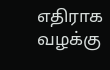எதிராக வழக்கு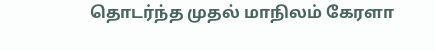தொடர்ந்த முதல் மாநிலம் கேரளா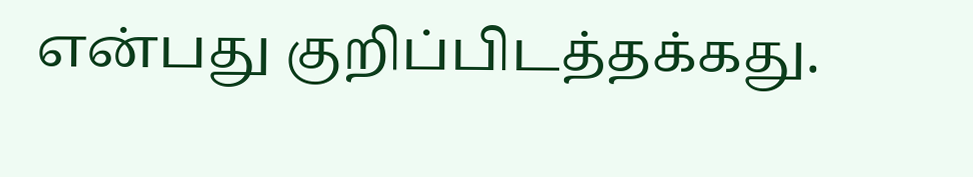என்பது குறிப்பிடத்தக்கது.